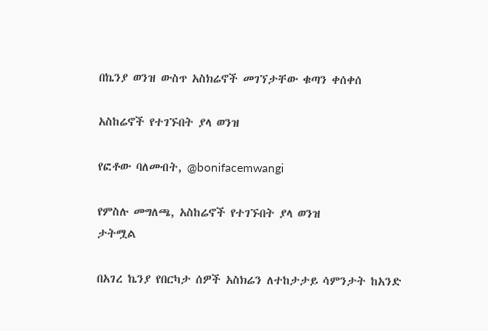በኬንያ ወንዝ ውስጥ አስክሬኖች መገኘታቸው ቁጣን ቀሰቀሰ

አስከሬኖች የተገኙበት ያላ ወንዝ

የፎቶው ባለመብት, @bonifacemwangi

የምስሉ መግለጫ, አስከሬኖች የተገኙበት ያላ ወንዝ
ታትሟል

በአገረ ኬንያ የበርካታ ሰዎች አስክሬን ለተከታታይ ሳምንታት ከአንድ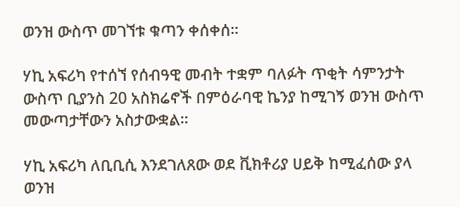ወንዝ ውስጥ መገኘቱ ቁጣን ቀሰቀሰ።

ሃኪ አፍሪካ የተሰኘ የሰብዓዊ መብት ተቋም ባለፉት ጥቂት ሳምንታት ውስጥ ቢያንስ 20 አስክሬኖች በምዕራባዊ ኬንያ ከሚገኝ ወንዝ ውስጥ መውጣታቸውን አስታውቋል።

ሃኪ አፍሪካ ለቢቢሲ እንደገለጸው ወደ ቪክቶሪያ ሀይቅ ከሚፈሰው ያላ ወንዝ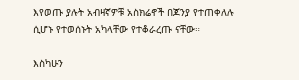እየወጡ ያሉት አብዛኛዎቹ አስክሬኖች በጆንያ የተጠቀለሉ ሲሆኑ የተወሰኑት አካላቸው የተቆራረጡ ናቸው።

እስካሁን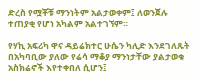ድረስ የሟቾቹ ማንነትም አልታወቀም፤ ለወንጀሉ ተጠያቂ የሆነ አካልም አልተገኘም።

የሃኪ አፍሪካ ዋና ዳይሬክተር ሁሴን ካሊድ እንደገለጹት በአካባቢው ያለው የሬሳ ማቆያ ማንነታቸው ያልታወቁ አስክሬኖች እየተቀበለ ሲሆን፤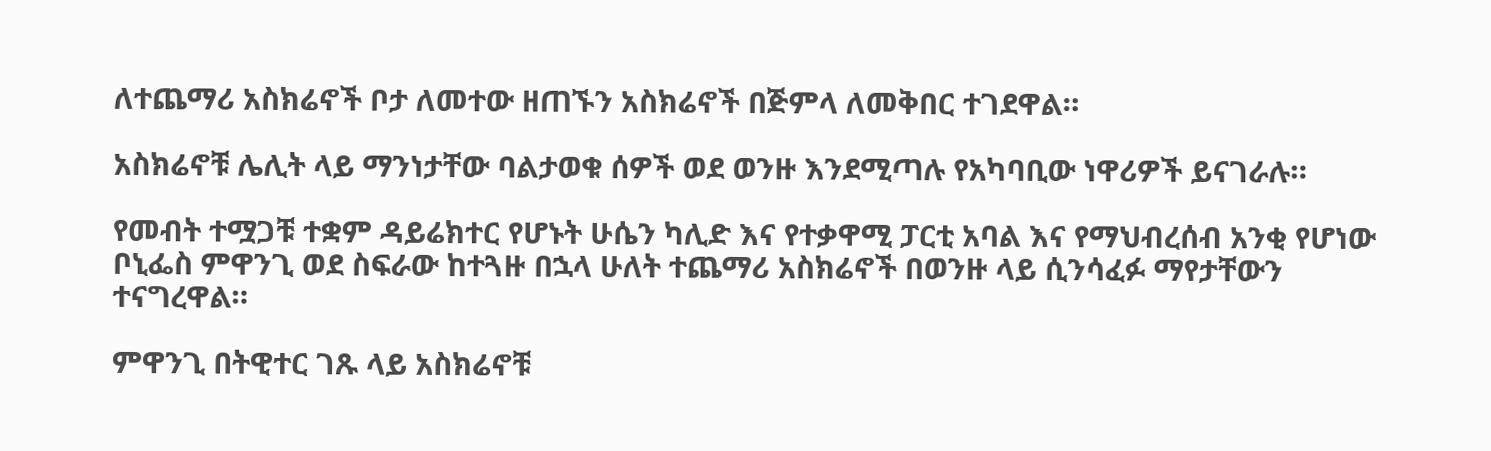ለተጨማሪ አስክሬኖች ቦታ ለመተው ዘጠኙን አስክሬኖች በጅምላ ለመቅበር ተገደዋል።

አስክሬኖቹ ሌሊት ላይ ማንነታቸው ባልታወቁ ሰዎች ወደ ወንዙ እንደሚጣሉ የአካባቢው ነዋሪዎች ይናገራሉ።

የመብት ተሟጋቹ ተቋም ዳይሬክተር የሆኑት ሁሴን ካሊድ እና የተቃዋሚ ፓርቲ አባል እና የማህብረሰብ አንቂ የሆነው ቦኒፌስ ምዋንጊ ወደ ስፍራው ከተጓዙ በኋላ ሁለት ተጨማሪ አስክሬኖች በወንዙ ላይ ሲንሳፈፉ ማየታቸውን ተናግረዋል።

ምዋንጊ በትዊተር ገጹ ላይ አስክሬኖቹ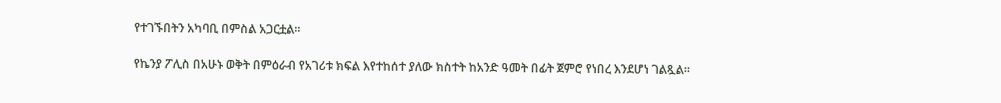የተገኙበትን አካባቢ በምስል አጋርቷል።

የኬንያ ፖሊስ በአሁኑ ወቅት በምዕራብ የአገሪቱ ክፍል እየተከሰተ ያለው ክስተት ከአንድ ዓመት በፊት ጀምሮ የነበረ እንደሆነ ገልጿል።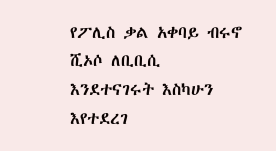የፖሊስ ቃል አቀባይ ብሩኖ ሺኦሶ ለቢቢሲ እንደተናገሩት እስካሁን እየተደረገ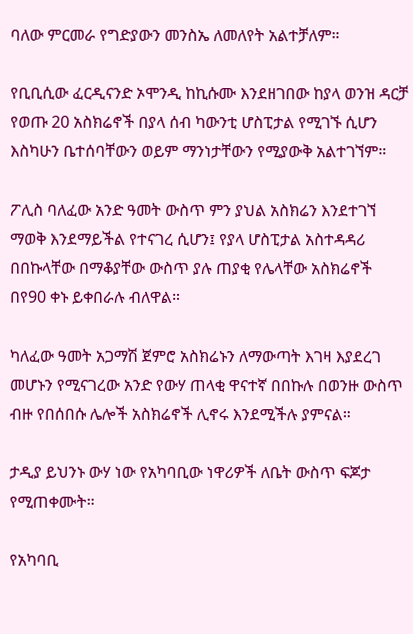ባለው ምርመራ የግድያውን መንስኤ ለመለየት አልተቻለም።

የቢቢሲው ፈርዲናንድ ኦሞንዲ ከኪሱሙ እንደዘገበው ከያላ ወንዝ ዳርቻ የወጡ 20 አስክሬኖች በያላ ሰብ ካውንቲ ሆስፒታል የሚገኙ ሲሆን እስካሁን ቤተሰባቸውን ወይም ማንነታቸውን የሚያውቅ አልተገኘም።

ፖሊስ ባለፈው አንድ ዓመት ውስጥ ምን ያህል አስክሬን እንደተገኘ ማወቅ እንደማይችል የተናገረ ሲሆን፤ የያላ ሆስፒታል አስተዳዳሪ በበኩላቸው በማቆያቸው ውስጥ ያሉ ጠያቂ የሌላቸው አስክሬኖች በየ90 ቀኑ ይቀበራሉ ብለዋል።

ካለፈው ዓመት አጋማሽ ጀምሮ አስክሬኑን ለማውጣት እገዛ እያደረገ መሆኑን የሚናገረው አንድ የውሃ ጠላቂ ዋናተኛ በበኩሉ በወንዙ ውስጥ ብዙ የበሰበሱ ሌሎች አስክሬኖች ሊኖሩ እንደሚችሉ ያምናል።

ታዲያ ይህንኑ ውሃ ነው የአካባቢው ነዋሪዎች ለቤት ውስጥ ፍጆታ የሚጠቀሙት።

የአካባቢ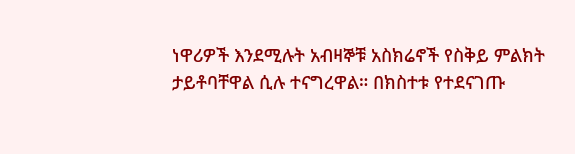ነዋሪዎች እንደሚሉት አብዛኞቹ አስክሬኖች የስቅይ ምልክት ታይቶባቸዋል ሲሉ ተናግረዋል። በክስተቱ የተደናገጡ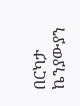በርካታ ኬንያውያን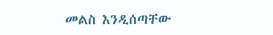መልስ እንዲሰጣቸው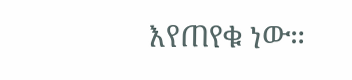እየጠየቁ ነው።